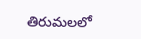తిరుమలలో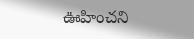ఊహించని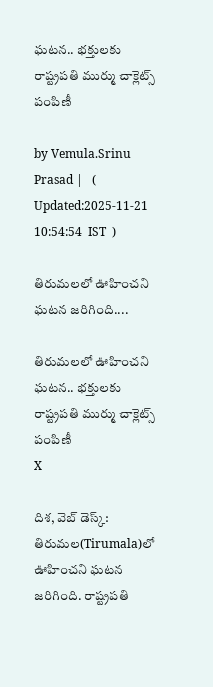ఘటన.. భక్తులకు రాష్ట్రపతి ముర్ము చాక్లెట్స్ పంపిణీ

by Vemula.Srinu Prasad |   (  Updated:2025-11-21 10:54:54  IST  )

తిరుమలలో ఊహించని ఘటన జరిగింది....

తిరుమలలో ఊహించని ఘటన.. భక్తులకు రాష్ట్రపతి ముర్ము చాక్లెట్స్ పంపిణీ
X

దిశ, వెబ్ డెస్క్: తిరుమల(Tirumala)లో ఊహించని ఘటన జరిగింది. రాష్ట్రపతి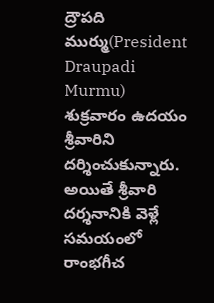ద్రౌపది ముర్ము(President Draupadi Murmu) శుక్రవారం ఉదయం శ్రీవారిని దర్శించుకున్నారు. అయితే శ్రీవారి దర్శనానికి వెళ్లే సమయంలో రాంభగీచ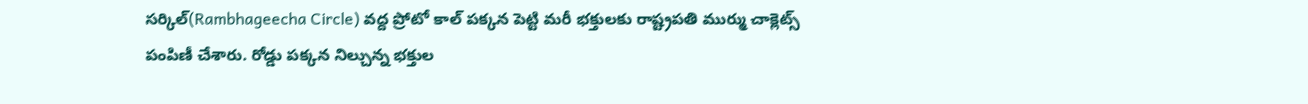సర్కిల్(Rambhageecha Circle) వద్ద ప్రోటో కాల్ పక్కన పెట్టి మరీ భక్తులకు రాష్ట్రపతి ముర్ము చాక్లెట్స్ పంపిణీ చేశారు. రోడ్డు పక్కన నిల్చున్న భక్తుల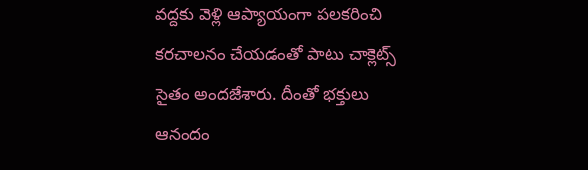వద్దకు వెళ్లి ఆప్యాయంగా పలకరించి కరచాలనం చేయడంతో పాటు చాక్లెట్స్ సైతం అందజేశారు. దీంతో భక్తులు ఆనందం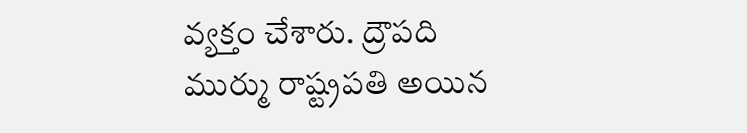వ్యక్తం చేశారు. ద్రౌపది ముర్ము రాష్ట్రపతి అయిన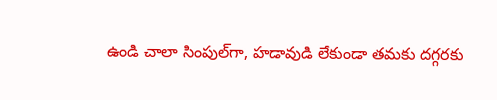ఉండి చాలా సింపుల్‌గా, హడావుడి లేకుండా తమకు దగ్గరకు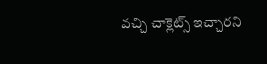వచ్చి చాక్లెట్స్ ఇచ్చారని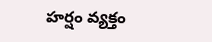హర్షం వ్యక్తం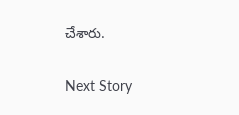చేశారు.

Next Story